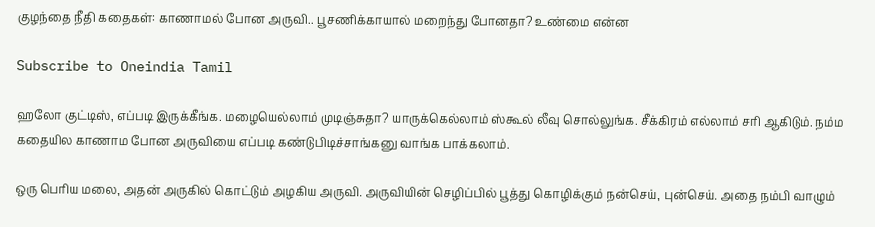குழந்தை நீதி கதைகள்: காணாமல் போன அருவி.. பூசணிக்காயால் மறைந்து போனதா? உண்மை என்ன

Subscribe to Oneindia Tamil

ஹலோ குட்டிஸ், எப்படி இருக்கீங்க. மழையெல்லாம் முடிஞ்சுதா? யாருக்கெல்லாம் ஸ்கூல் லீவு சொல்லுங்க. சீக்கிரம் எல்லாம் சரி ஆகிடும். நம்ம கதையில காணாம போன அருவியை எப்படி கண்டுபிடிச்சாங்கனு வாங்க பாக்கலாம்.

ஒரு பெரிய மலை, அதன் அருகில் கொட்டும் அழகிய அருவி. அருவியின் செழிப்பில் பூத்து கொழிக்கும் நன்செய், புன்செய். அதை நம்பி வாழும்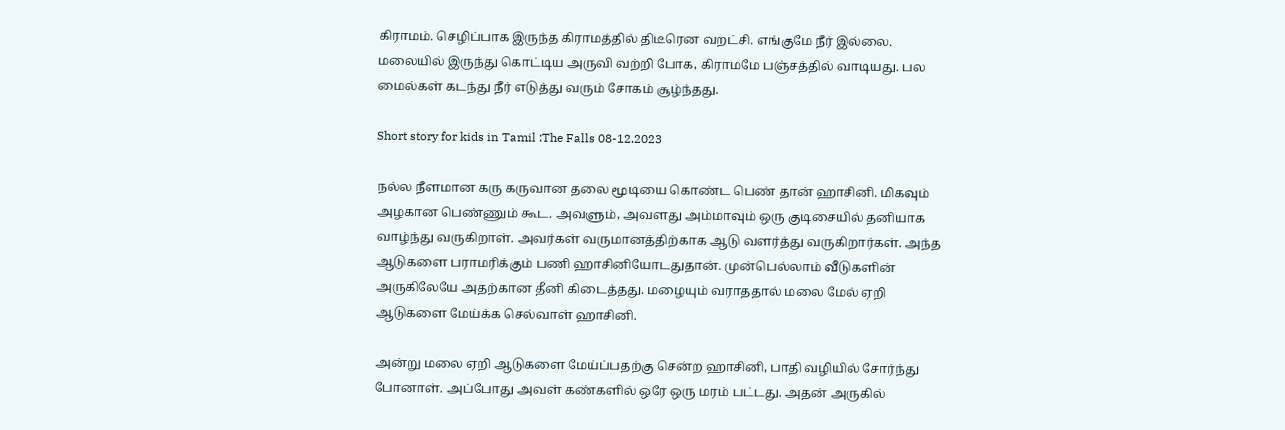கிராமம். செழிப்பாக இருந்த கிராமத்தில் திடீரென வறட்சி. எங்குமே நீர் இல்லை. மலையில் இருந்து கொட்டிய அருவி வற்றி போக, கிராமமே பஞ்சத்தில் வாடியது. பல மைல்கள் கடந்து நீர் எடுத்து வரும் சோகம் சூழ்ந்தது.

Short story for kids in Tamil :The Falls 08-12.2023

நல்ல நீளமான கரு கருவான தலை மூடியை கொண்ட பெண் தான் ஹாசினி. மிகவும் அழகான பெண்ணும் கூட. அவளும், அவளது அம்மாவும் ஒரு குடிசையில் தனியாக வாழ்ந்து வருகிறாள். அவர்கள் வருமானத்திற்காக ஆடு வளர்த்து வருகிறார்கள். அந்த ஆடுகளை பராமரிக்கும் பணி ஹாசினியோடதுதான். முன்பெல்லாம் வீடுகளின் அருகிலேயே அதற்கான தீனி கிடைத்தது. மழையும் வராததால் மலை மேல் ஏறி ஆடுகளை மேய்க்க செல்வாள் ஹாசினி.

அன்று மலை ஏறி ஆடுகளை மேய்ப்பதற்கு சென்ற ஹாசினி, பாதி வழியில் சோர்ந்து போனாள். அப்போது அவள் கண்களில் ஒரே ஒரு மரம் பட்டது. அதன் அருகில்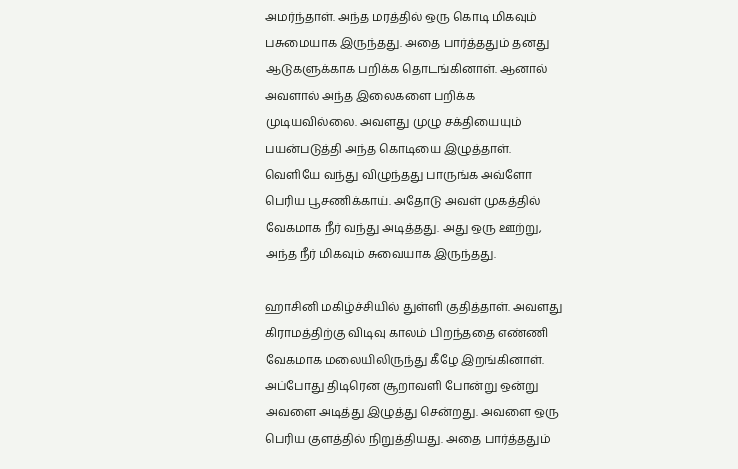அமர்ந்தாள். அந்த மரத்தில் ஒரு கொடி மிகவும் பசுமையாக இருந்தது. அதை பார்த்ததும் தனது ஆடுகளுக்காக பறிக்க தொடங்கினாள். ஆனால் அவளால் அந்த இலைகளை பறிக்க முடியவில்லை. அவளது முழு சக்தியையும் பயன்படுத்தி அந்த கொடியை இழுத்தாள். வெளியே வந்து விழுந்தது பாருங்க அவ்ளோ பெரிய பூசணிக்காய். அதோடு அவள் முகத்தில் வேகமாக நீர் வந்து அடித்தது. அது ஒரு ஊற்று, அந்த நீர் மிகவும் சுவையாக இருந்தது.

ஹாசினி மகிழ்ச்சியில் துள்ளி குதித்தாள். அவளது கிராமத்திற்கு விடிவு காலம் பிறந்ததை எண்ணி வேகமாக மலையிலிருந்து கீழே இறங்கினாள். அப்போது திடிரென சூறாவளி போன்று ஒன்று அவளை அடித்து இழுத்து சென்றது. அவளை ஒரு பெரிய குளத்தில் நிறுத்தியது. அதை பார்த்ததும்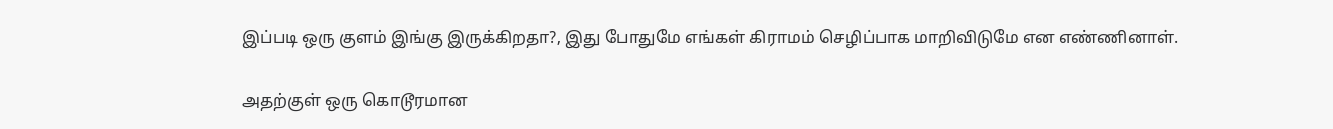இப்படி ஒரு குளம் இங்கு இருக்கிறதா?, இது போதுமே எங்கள் கிராமம் செழிப்பாக மாறிவிடுமே என எண்ணினாள்.

அதற்குள் ஒரு கொடூரமான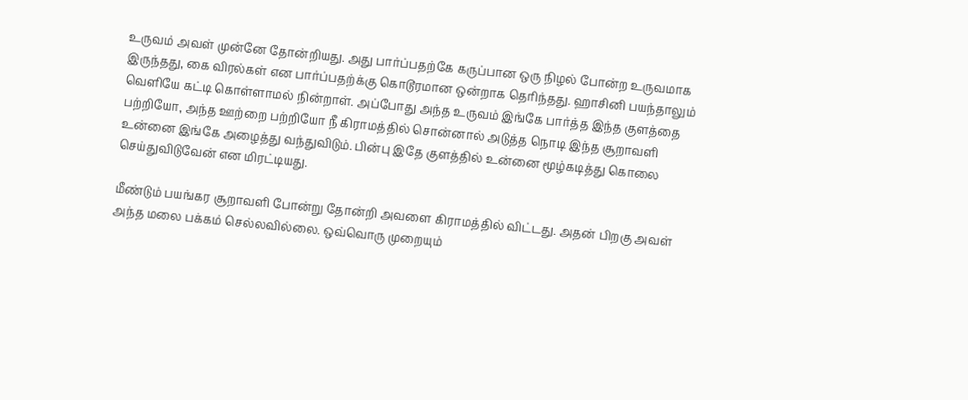உருவம் அவள் முன்னே தோன்றியது. அது பார்ப்பதற்கே கருப்பான ஒரு நிழல் போன்ற உருவமாக இருந்தது, கை விரல்கள் என பார்ப்பதற்க்கு கொடூரமான ஒன்றாக தெரிந்தது. ஹாசினி பயந்தாலும் வெளியே கட்டி கொள்ளாமல் நின்றாள். அப்போது அந்த உருவம் இங்கே பார்த்த இந்த குளத்தை பற்றியோ, அந்த ஊற்றை பற்றியோ நீ கிராமத்தில் சொன்னால் அடுத்த நொடி இந்த சூறாவளி உன்னை இங்கே அழைத்து வந்துவிடும். பின்பு இதே குளத்தில் உன்னை மூழ்கடித்து கொலை செய்துவிடுவேன் என மிரட்டியது.

மீண்டும் பயங்கர சூறாவளி போன்று தோன்றி அவளை கிராமத்தில் விட்டது. அதன் பிறகு அவள் அந்த மலை பக்கம் செல்லவில்லை. ஒவ்வொரு முறையும்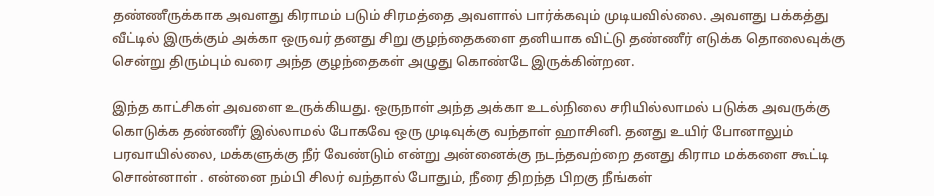தண்ணீருக்காக அவளது கிராமம் படும் சிரமத்தை அவளால் பார்க்கவும் முடியவில்லை. அவளது பக்கத்து வீட்டில் இருக்கும் அக்கா ஒருவர் தனது சிறு குழந்தைகளை தனியாக விட்டு தண்ணீர் எடுக்க தொலைவுக்கு சென்று திரும்பும் வரை அந்த குழந்தைகள் அழுது கொண்டே இருக்கின்றன.

இந்த காட்சிகள் அவளை உருக்கியது. ஒருநாள் அந்த அக்கா உடல்நிலை சரியில்லாமல் படுக்க அவருக்கு கொடுக்க தண்ணீர் இல்லாமல் போகவே ஒரு முடிவுக்கு வந்தாள் ஹாசினி. தனது உயிர் போனாலும் பரவாயில்லை, மக்களுக்கு நீர் வேண்டும் என்று அன்னைக்கு நடந்தவற்றை தனது கிராம மக்களை கூட்டி சொன்னாள் . என்னை நம்பி சிலர் வந்தால் போதும், நீரை திறந்த பிறகு நீங்கள்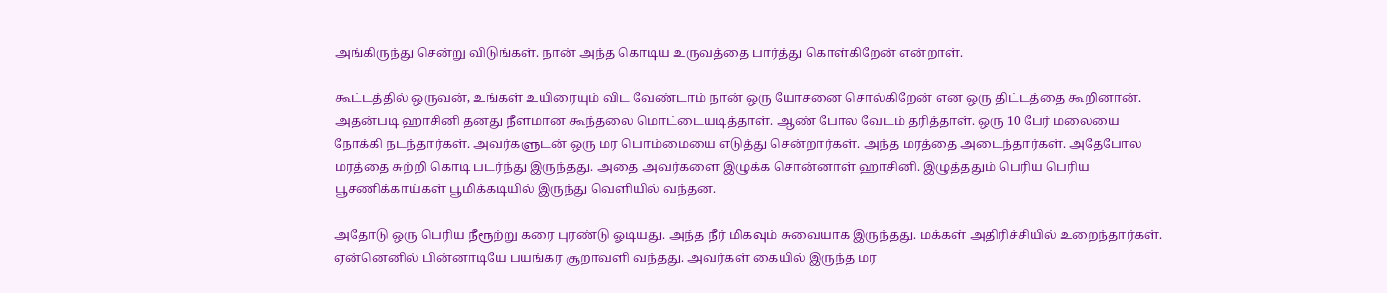அங்கிருந்து சென்று விடுங்கள். நான் அந்த கொடிய உருவத்தை பார்த்து கொள்கிறேன் என்றாள்.

கூட்டத்தில் ஒருவன், உங்கள் உயிரையும் விட வேண்டாம் நான் ஒரு யோசனை சொல்கிறேன் என ஒரு திட்டத்தை கூறினான். அதன்படி ஹாசினி தனது நீளமான கூந்தலை மொட்டையடித்தாள். ஆண் போல வேடம் தரித்தாள். ஒரு 10 பேர் மலையை நோக்கி நடந்தார்கள். அவர்களுடன் ஒரு மர பொம்மையை எடுத்து சென்றார்கள். அந்த மரத்தை அடைந்தார்கள். அதேபோல மரத்தை சுற்றி கொடி படர்ந்து இருந்தது. அதை அவர்களை இழுக்க சொன்னாள் ஹாசினி. இழுத்ததும் பெரிய பெரிய பூசணிக்காய்கள் பூமிக்கடியில் இருந்து வெளியில் வந்தன.

அதோடு ஒரு பெரிய நீரூற்று கரை புரண்டு ஓடியது. அந்த நீர் மிகவும் சுவையாக இருந்தது. மக்கள் அதிரிச்சியில் உறைந்தார்கள். ஏன்னெனில் பின்னாடியே பயங்கர சூறாவளி வந்தது. அவர்கள் கையில் இருந்த மர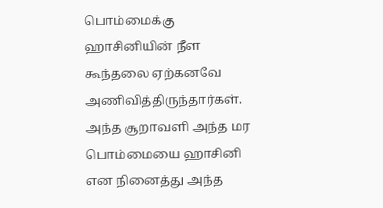பொம்மைக்கு ஹாசினியின் நீள கூந்தலை ஏற்கனவே அணிவித்திருந்தார்கள். அந்த சூறாவளி அந்த மர பொம்மையை ஹாசினி என நினைத்து அந்த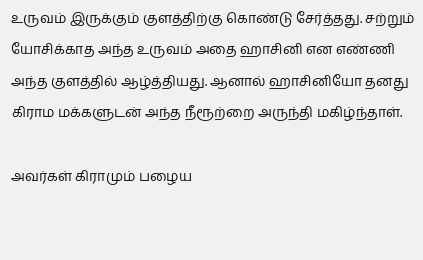உருவம் இருக்கும் குளத்திற்கு கொண்டு சேர்த்தது. சற்றும் யோசிக்காத அந்த உருவம் அதை ஹாசினி என எண்ணி அந்த குளத்தில் ஆழ்த்தியது. ஆனால் ஹாசினியோ தனது கிராம மக்களுடன் அந்த நீரூற்றை அருந்தி மகிழ்ந்தாள்.

அவர்கள் கிராமும் பழைய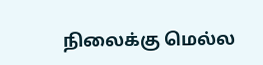நிலைக்கு மெல்ல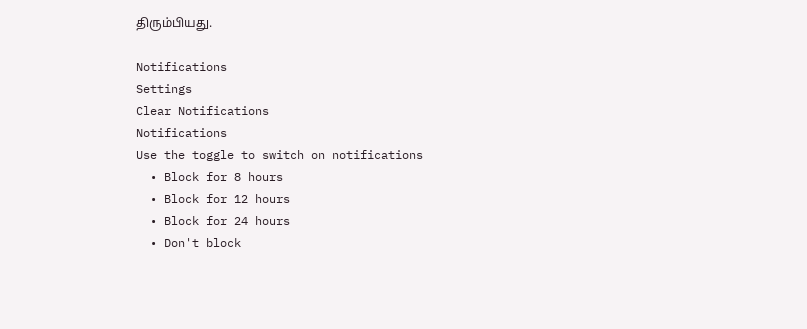திரும்பியது.

Notifications
Settings
Clear Notifications
Notifications
Use the toggle to switch on notifications
  • Block for 8 hours
  • Block for 12 hours
  • Block for 24 hours
  • Don't block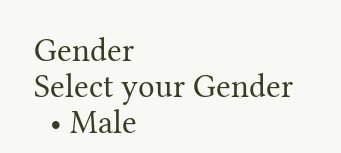Gender
Select your Gender
  • Male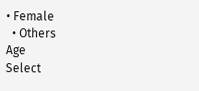• Female
  • Others
Age
Select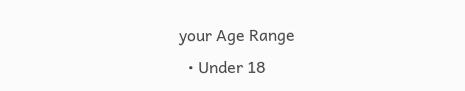your Age Range
  • Under 18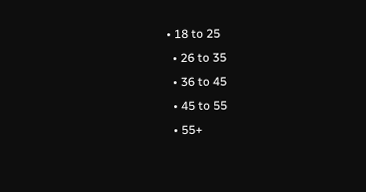• 18 to 25
  • 26 to 35
  • 36 to 45
  • 45 to 55
  • 55+